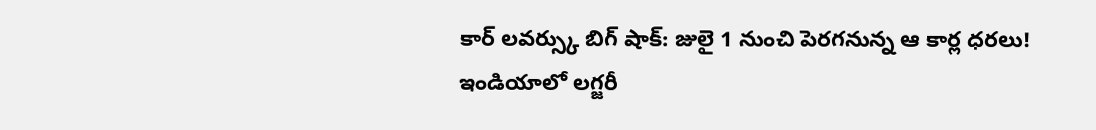కార్ లవర్స్కు బిగ్ షాక్: జులై 1 నుంచి పెరగనున్న ఆ కార్ల ధరలు!
ఇండియాలో లగ్జరీ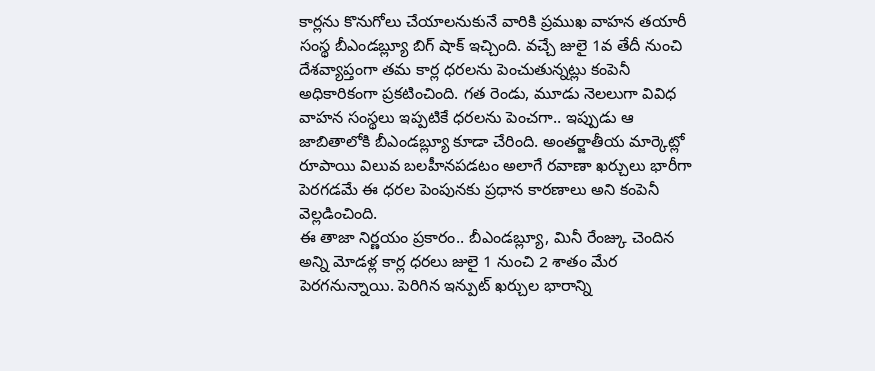కార్లను కొనుగోలు చేయాలనుకునే వారికి ప్రముఖ వాహన తయారీ సంస్థ బీఎండబ్ల్యూ బిగ్ షాక్ ఇచ్చింది. వచ్చే జులై 1వ తేదీ నుంచి దేశవ్యాప్తంగా తమ కార్ల ధరలను పెంచుతున్నట్లు కంపెనీ అధికారికంగా ప్రకటించింది. గత రెండు, మూడు నెలలుగా వివిధ వాహన సంస్థలు ఇప్పటికే ధరలను పెంచగా.. ఇప్పుడు ఆ జాబితాలోకి బీఎండబ్ల్యూ కూడా చేరింది. అంతర్జాతీయ మార్కెట్లో రూపాయి విలువ బలహీనపడటం అలాగే రవాణా ఖర్చులు భారీగా పెరగడమే ఈ ధరల పెంపునకు ప్రధాన కారణాలు అని కంపెనీ వెల్లడించింది.
ఈ తాజా నిర్ణయం ప్రకారం.. బీఎండబ్ల్యూ, మినీ రేంజ్కు చెందిన అన్ని మోడళ్ల కార్ల ధరలు జులై 1 నుంచి 2 శాతం మేర పెరగనున్నాయి. పెరిగిన ఇన్పుట్ ఖర్చుల భారాన్ని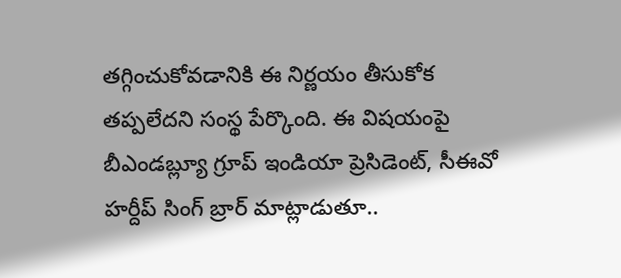తగ్గించుకోవడానికి ఈ నిర్ణయం తీసుకోక తప్పలేదని సంస్థ పేర్కొంది. ఈ విషయంపై బీఎండబ్ల్యూ గ్రూప్ ఇండియా ప్రెసిడెంట్, సీఈవో హర్దీప్ సింగ్ బ్రార్ మాట్లాడుతూ..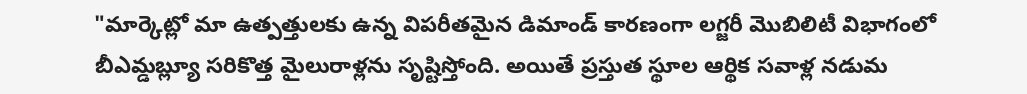"మార్కెట్లో మా ఉత్పత్తులకు ఉన్న విపరీతమైన డిమాండ్ కారణంగా లగ్జరీ మొబిలిటీ విభాగంలో బీఎమ్డబ్ల్యూ సరికొత్త మైలురాళ్లను సృష్టిస్తోంది. అయితే ప్రస్తుత స్థూల ఆర్థిక సవాళ్ల నడుమ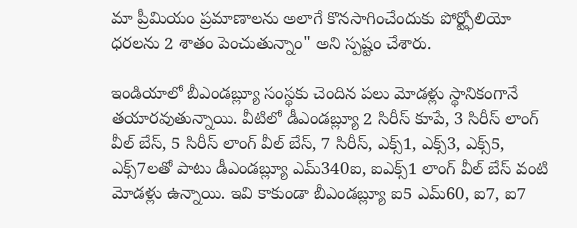మా ప్రీమియం ప్రమాణాలను అలాగే కొనసాగించేందుకు పోర్ట్ఫోలియో ధరలను 2 శాతం పెంచుతున్నాం" అని స్పష్టం చేశారు.

ఇండియాలో బీఎండబ్ల్యూ సంస్థకు చెందిన పలు మోడళ్లు స్థానికంగానే తయారవుతున్నాయి. వీటిలో డీఎండబ్ల్యూ 2 సిరీస్ కూపే, 3 సిరీస్ లాంగ్ వీల్ బేస్, 5 సిరీస్ లాంగ్ వీల్ బేస్, 7 సిరీస్, ఎక్స్1, ఎక్స్3, ఎక్స్5, ఎక్స్7లతో పాటు డీఎండబ్ల్యూ ఎమ్340ఐ, ఐఎక్స్1 లాంగ్ వీల్ బేస్ వంటి మోడళ్లు ఉన్నాయి. ఇవి కాకుండా బీఎండబ్ల్యూ ఐ5 ఎమ్60, ఐ7, ఐ7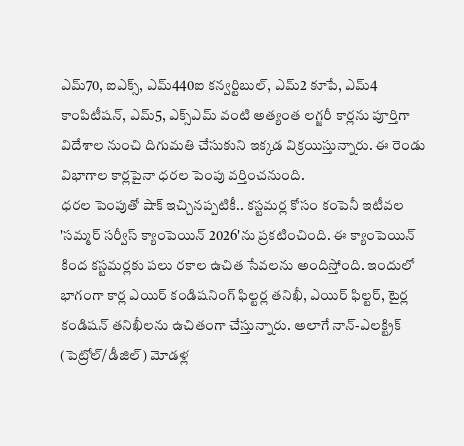ఎమ్70, ఐఎక్స్, ఎమ్440ఐ కన్వర్టిబుల్, ఎమ్2 కూపే, ఎమ్4 కాంపిటీషన్, ఎమ్5, ఎక్స్ఎమ్ వంటి అత్యంత లగ్జరీ కార్లను పూర్తిగా విదేశాల నుంచి దిగుమతి చేసుకుని ఇక్కడ విక్రయిస్తున్నారు. ఈ రెండు విభాగాల కార్లపైనా ధరల పెంపు వర్తించనుంది.
ధరల పెంపుతో షాక్ ఇచ్చినప్పటికీ.. కస్టమర్ల కోసం కంపెనీ ఇటీవల 'సమ్మర్ సర్వీస్ క్యాంపెయిన్ 2026'ను ప్రకటించింది. ఈ క్యాంపెయిన్ కింద కస్టమర్లకు పలు రకాల ఉచిత సేవలను అందిస్తోంది. ఇందులో భాగంగా కార్ల ఎయిర్ కండిషనింగ్ ఫిల్టర్ల తనిఖీ, ఎయిర్ ఫిల్టర్, టైర్ల కండిషన్ తనిఖీలను ఉచితంగా చేస్తున్నారు. అలాగే నాన్-ఎలక్ట్రిక్ (పెట్రోల్/డీజిల్) మోడళ్ల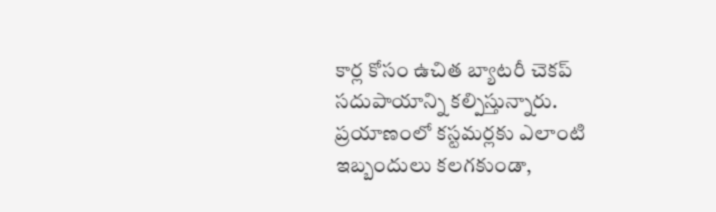కార్ల కోసం ఉచిత బ్యాటరీ చెకప్ సదుపాయాన్ని కల్పిస్తున్నారు. ప్రయాణంలో కస్టమర్లకు ఎలాంటి ఇబ్బందులు కలగకుండా,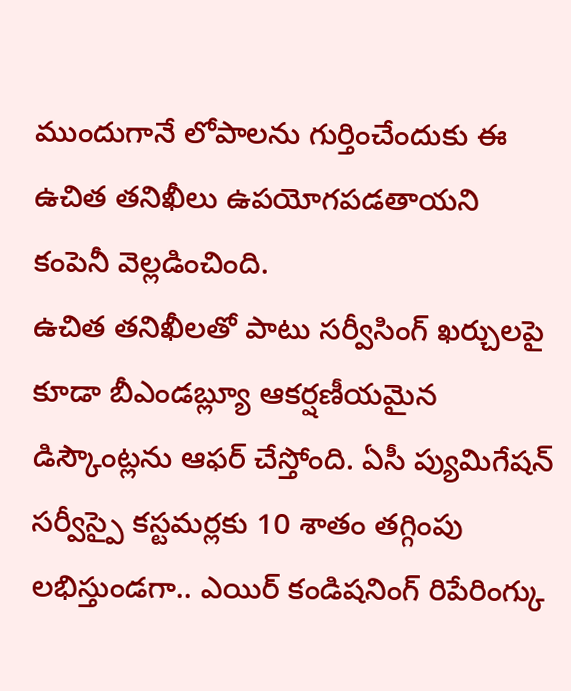ముందుగానే లోపాలను గుర్తించేందుకు ఈ ఉచిత తనిఖీలు ఉపయోగపడతాయని కంపెనీ వెల్లడించింది.
ఉచిత తనిఖీలతో పాటు సర్వీసింగ్ ఖర్చులపై కూడా బీఎండబ్ల్యూ ఆకర్షణీయమైన డిస్కౌంట్లను ఆఫర్ చేస్తోంది. ఏసీ ప్యుమిగేషన్ సర్వీస్పై కస్టమర్లకు 10 శాతం తగ్గింపు లభిస్తుండగా.. ఎయిర్ కండిషనింగ్ రిపేరింగ్కు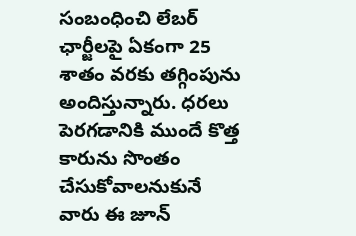సంబంధించి లేబర్ ఛార్జీలపై ఏకంగా 25 శాతం వరకు తగ్గింపును అందిస్తున్నారు. ధరలు పెరగడానికి ముందే కొత్త కారును సొంతం చేసుకోవాలనుకునే వారు ఈ జూన్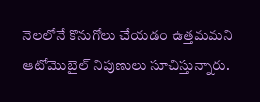నెలలోనే కొనుగోలు చేయడం ఉత్తమమని ఆటోమొబైల్ నిపుణులు సూచిస్తున్నారు.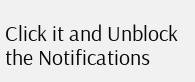Click it and Unblock the Notifications